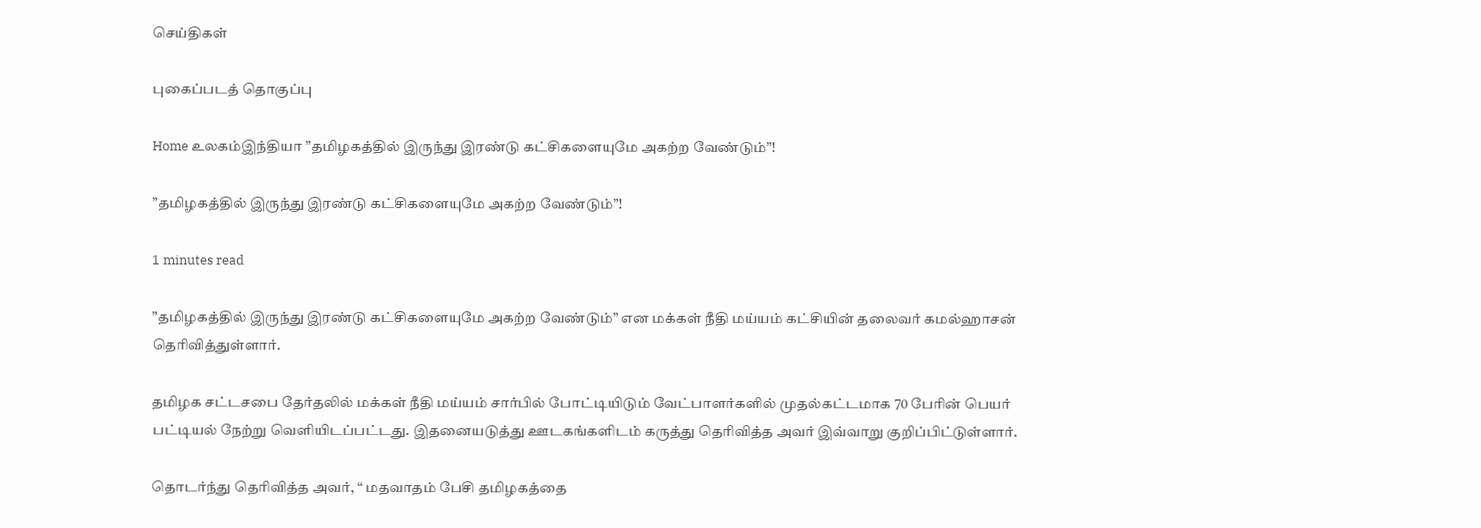செய்திகள்

புகைப்படத் தொகுப்பு

Home உலகம்இந்தியா ”தமிழகத்தில் இருந்து இரண்டு கட்சிகளையுமே அகற்ற வேண்டும்”!

”தமிழகத்தில் இருந்து இரண்டு கட்சிகளையுமே அகற்ற வேண்டும்”!

1 minutes read

”தமிழகத்தில் இருந்து இரண்டு கட்சிகளையுமே அகற்ற வேண்டும்” என மக்கள் நீதி மய்யம் கட்சியின் தலைவர் கமல்ஹாசன் தெரிவித்துள்ளார்.

தமிழக சட்டசபை தேர்தலில் மக்கள் நீதி மய்யம் சார்பில் போட்டியிடும் வேட்பாளர்களில் முதல்கட்டமாக 70 பேரின் பெயர் பட்டியல் நேற்று வெளியிடப்பட்டது. இதனையடுத்து ஊடகங்களிடம் கருத்து தெரிவித்த அவர் இவ்வாறு குறிப்பிட்டுள்ளார்.

தொடர்ந்து தெரிவித்த அவர், “ மதவாதம் பேசி தமிழகத்தை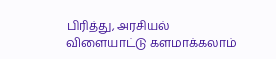பிரித்து, அரசியல் விளையாட்டு களமாக்கலாம்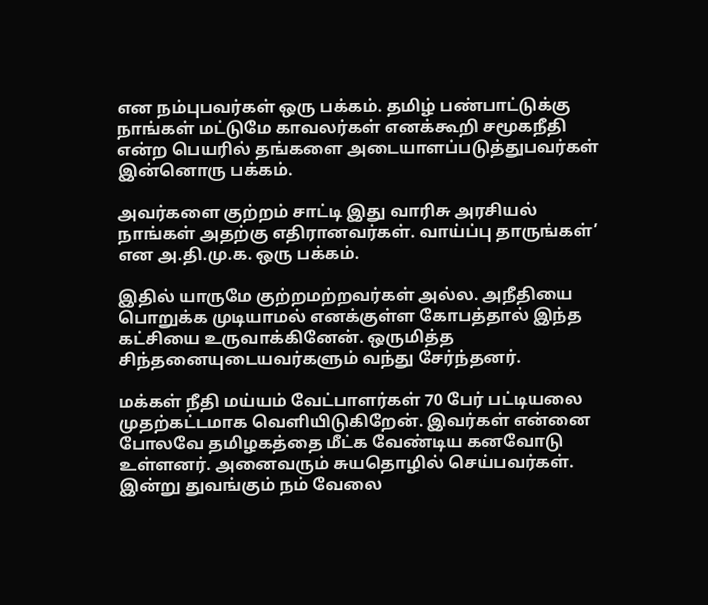என நம்புபவர்கள் ஒரு பக்கம். தமிழ் பண்பாட்டுக்கு நாங்கள் மட்டுமே காவலர்கள் எனக்கூறி சமூகநீதி என்ற பெயரில் தங்களை அடையாளப்படுத்துபவர்கள் இன்னொரு பக்கம்.

அவர்களை குற்றம் சாட்டி இது வாரிசு அரசியல் நாங்கள் அதற்கு எதிரானவர்கள். வாய்ப்பு தாருங்கள்’ என அ.தி.மு.க. ஒரு பக்கம்.

இதில் யாருமே குற்றமற்றவர்கள் அல்ல. அநீதியை பொறுக்க முடியாமல் எனக்குள்ள கோபத்தால் இந்த கட்சியை உருவாக்கினேன். ஒருமித்த சிந்தனையுடையவர்களும் வந்து சேர்ந்தனர்.

மக்கள் நீதி மய்யம் வேட்பாளர்கள் 70 பேர் பட்டியலை முதற்கட்டமாக வெளியிடுகிறேன். இவர்கள் என்னை போலவே தமிழகத்தை மீட்க வேண்டிய கனவோடு உள்ளனர். அனைவரும் சுயதொழில் செய்பவர்கள். இன்று துவங்கும் நம் வேலை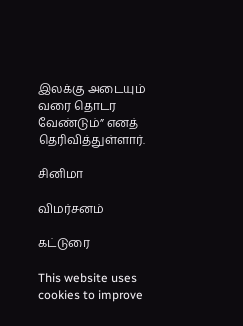இலக்கு அடையும் வரை தொடர வேண்டும்” எனத் தெரிவித்துள்ளார்.

சினிமா

விமர்சனம்

கட்டுரை

This website uses cookies to improve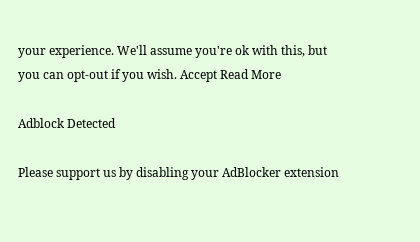your experience. We'll assume you're ok with this, but you can opt-out if you wish. Accept Read More

Adblock Detected

Please support us by disabling your AdBlocker extension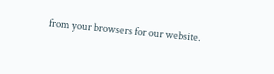from your browsers for our website.